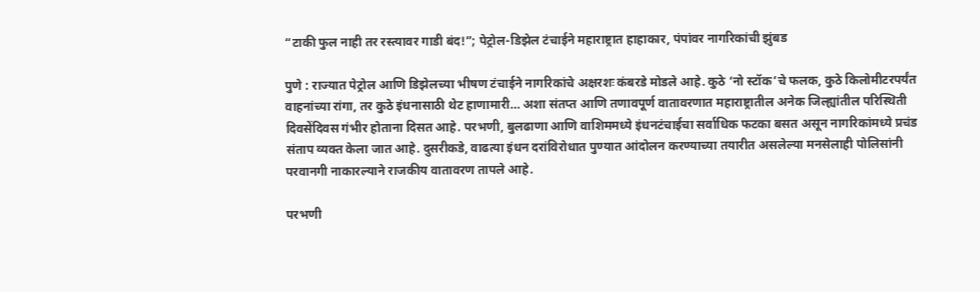“टाकी फुल नाही तर रस्त्यावर गाडी बंद!”; पेट्रोल-डिझेल टंचाईने महाराष्ट्रात हाहाकार, पंपांवर नागरिकांची झुंबड

पुणे : राज्यात पेट्रोल आणि डिझेलच्या भीषण टंचाईने नागरिकांचे अक्षरशः कंबरडे मोडले आहे. कुठे ‘नो स्टॉक’चे फलक, कुठे किलोमीटरपर्यंत वाहनांच्या रांगा, तर कुठे इंधनासाठी थेट हाणामारी… अशा संतप्त आणि तणावपूर्ण वातावरणात महाराष्ट्रातील अनेक जिल्ह्यांतील परिस्थिती दिवसेंदिवस गंभीर होताना दिसत आहे. परभणी, बुलढाणा आणि वाशिममध्ये इंधनटंचाईचा सर्वाधिक फटका बसत असून नागरिकांमध्ये प्रचंड संताप व्यक्त केला जात आहे. दुसरीकडे, वाढत्या इंधन दरांविरोधात पुण्यात आंदोलन करण्याच्या तयारीत असलेल्या मनसेलाही पोलिसांनी परवानगी नाकारल्याने राजकीय वातावरण तापले आहे.

परभणी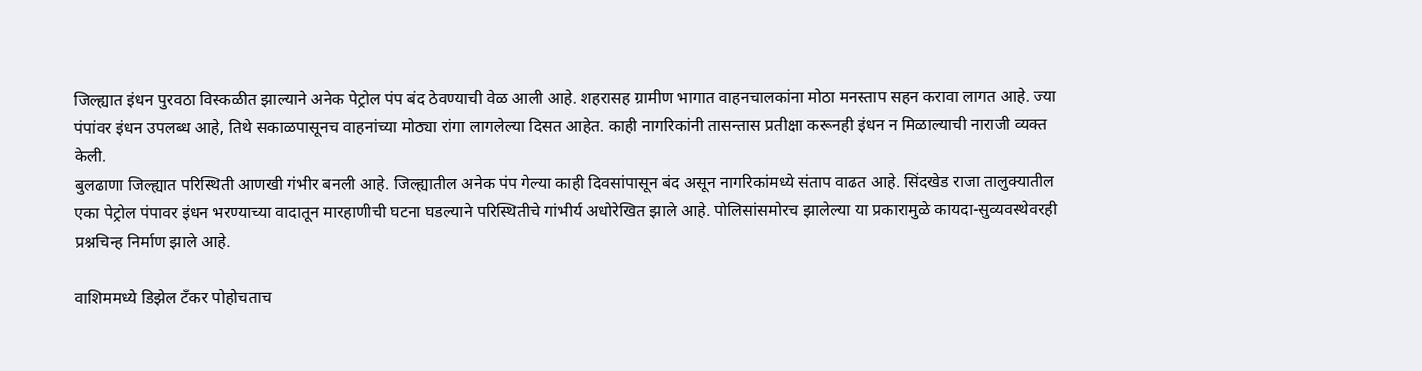जिल्ह्यात इंधन पुरवठा विस्कळीत झाल्याने अनेक पेट्रोल पंप बंद ठेवण्याची वेळ आली आहे. शहरासह ग्रामीण भागात वाहनचालकांना मोठा मनस्ताप सहन करावा लागत आहे. ज्या पंपांवर इंधन उपलब्ध आहे, तिथे सकाळपासूनच वाहनांच्या मोठ्या रांगा लागलेल्या दिसत आहेत. काही नागरिकांनी तासन्तास प्रतीक्षा करूनही इंधन न मिळाल्याची नाराजी व्यक्त केली.
बुलढाणा जिल्ह्यात परिस्थिती आणखी गंभीर बनली आहे. जिल्ह्यातील अनेक पंप गेल्या काही दिवसांपासून बंद असून नागरिकांमध्ये संताप वाढत आहे. सिंदखेड राजा तालुक्यातील एका पेट्रोल पंपावर इंधन भरण्याच्या वादातून मारहाणीची घटना घडल्याने परिस्थितीचे गांभीर्य अधोरेखित झाले आहे. पोलिसांसमोरच झालेल्या या प्रकारामुळे कायदा-सुव्यवस्थेवरही प्रश्नचिन्ह निर्माण झाले आहे.

वाशिममध्ये डिझेल टँकर पोहोचताच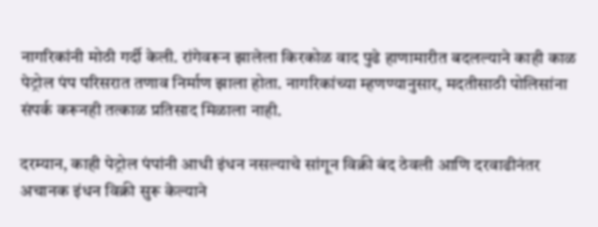नागरिकांनी मोठी गर्दी केली. रांगेवरून झालेला किरकोळ वाद पुढे हाणामारीत बदलल्याने काही काळ पेट्रोल पंप परिसरात तणाव निर्माण झाला होता. नागरिकांच्या म्हणण्यानुसार, मदतीसाठी पोलिसांना संपर्क करूनही तत्काळ प्रतिसाद मिळाला नाही.

दरम्यान, काही पेट्रोल पंपांनी आधी इंधन नसल्याचे सांगून विक्री बंद ठेवली आणि दरवाढीनंतर अचानक इंधन विक्री सुरू केल्याने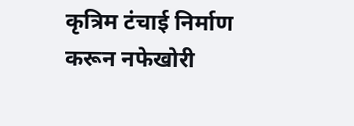कृत्रिम टंचाई निर्माण करून नफेखोरी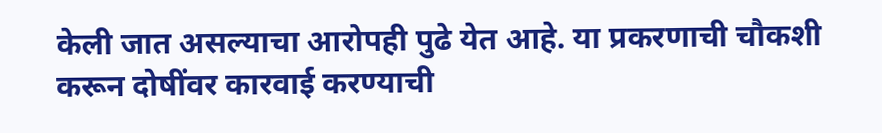केली जात असल्याचा आरोपही पुढे येत आहे. या प्रकरणाची चौकशी करून दोषींवर कारवाई करण्याची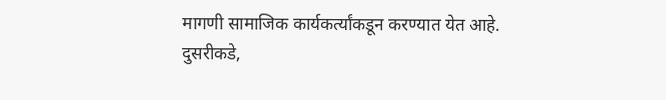मागणी सामाजिक कार्यकर्त्यांकडून करण्यात येत आहे.
दुसरीकडे,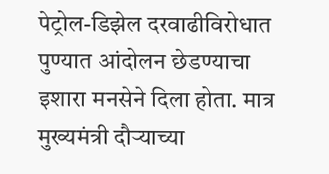पेट्रोल-डिझेल दरवाढीविरोधात पुण्यात आंदोलन छेडण्याचा इशारा मनसेने दिला होता. मात्र मुख्यमंत्री दौऱ्याच्या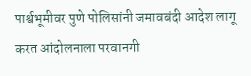पार्श्वभूमीवर पुणे पोलिसांनी जमावबंदी आदेश लागू करत आंदोलनाला परवानगी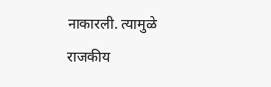नाकारली. त्यामुळे राजकीय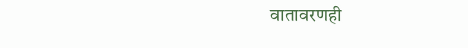वातावरणही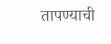तापण्याची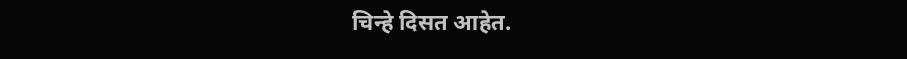चिन्हे दिसत आहेत.